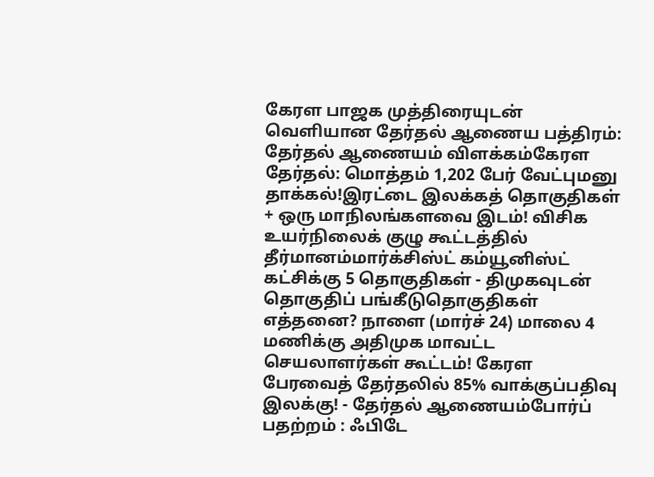கேரள பாஜக முத்திரையுடன் வெளியான தேர்தல் ஆணைய பத்திரம்: தேர்தல் ஆணையம் விளக்கம்கேரள தேர்தல்: மொத்தம் 1,202 பேர் வேட்புமனு தாக்கல்!இரட்டை இலக்கத் தொகுதிகள் + ஒரு மாநிலங்களவை இடம்! விசிக உயர்நிலைக் குழு கூட்டத்தில் தீர்மானம்மார்க்சிஸ்ட் கம்யூனிஸ்ட் கட்சிக்கு 5 தொகுதிகள் - திமுகவுடன் தொகுதிப் பங்கீடுதொகுதிகள் எத்தனை? நாளை (மார்ச் 24) மாலை 4 மணிக்கு அதிமுக மாவட்ட செயலாளர்கள் கூட்டம்! கேரள பேரவைத் தேர்தலில் 85% வாக்குப்பதிவு இலக்கு! - தேர்தல் ஆணையம்போர்ப் பதற்றம் : ஃபிடே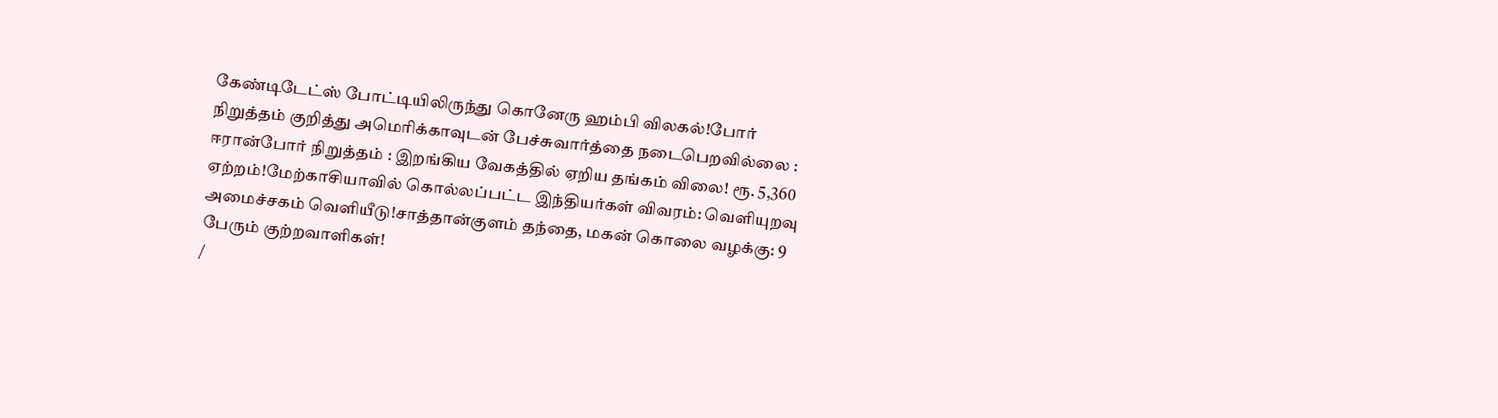கேண்டிடேட்ஸ் போட்டியிலிருந்து கொனேரு ஹம்பி விலகல்!போர் நிறுத்தம் குறித்து அமெரிக்காவுடன் பேச்சுவார்த்தை நடைபெறவில்லை : ஈரான்போர் நிறுத்தம் : இறங்கிய வேகத்தில் ஏறிய தங்கம் விலை! ரூ. 5,360 ஏற்றம்!மேற்காசியாவில் கொல்லப்பட்ட இந்தியர்கள் விவரம்: வெளியுறவு அமைச்சகம் வெளியீடு!சாத்தான்குளம் தந்தை, மகன் கொலை வழக்கு: 9 பேரும் குற்றவாளிகள்!
/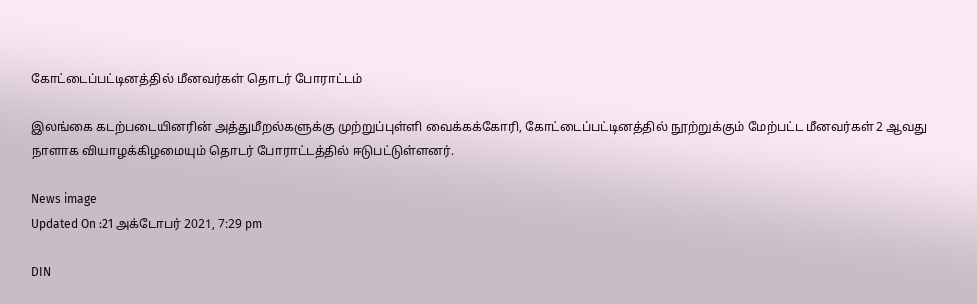கோட்டைப்பட்டினத்தில் மீனவர்கள் தொடர் போராட்டம்

இலங்கை கடற்படையினரின் அத்துமீறல்களுக்கு முற்றுப்புள்ளி வைக்கக்கோரி, கோட்டைப்பட்டினத்தில் நூற்றுக்கும் மேற்பட்ட மீனவர்கள் 2 ஆவது நாளாக வியாழக்கிழமையும் தொடர் போராட்டத்தில் ஈடுபட்டுள்ளனர்.

News image
Updated On :21 அக்டோபர் 2021, 7:29 pm

DIN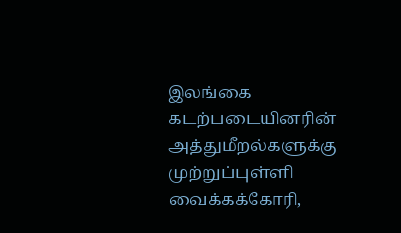இலங்கை கடற்படையினரின் அத்துமீறல்களுக்கு முற்றுப்புள்ளி வைக்கக்கோரி,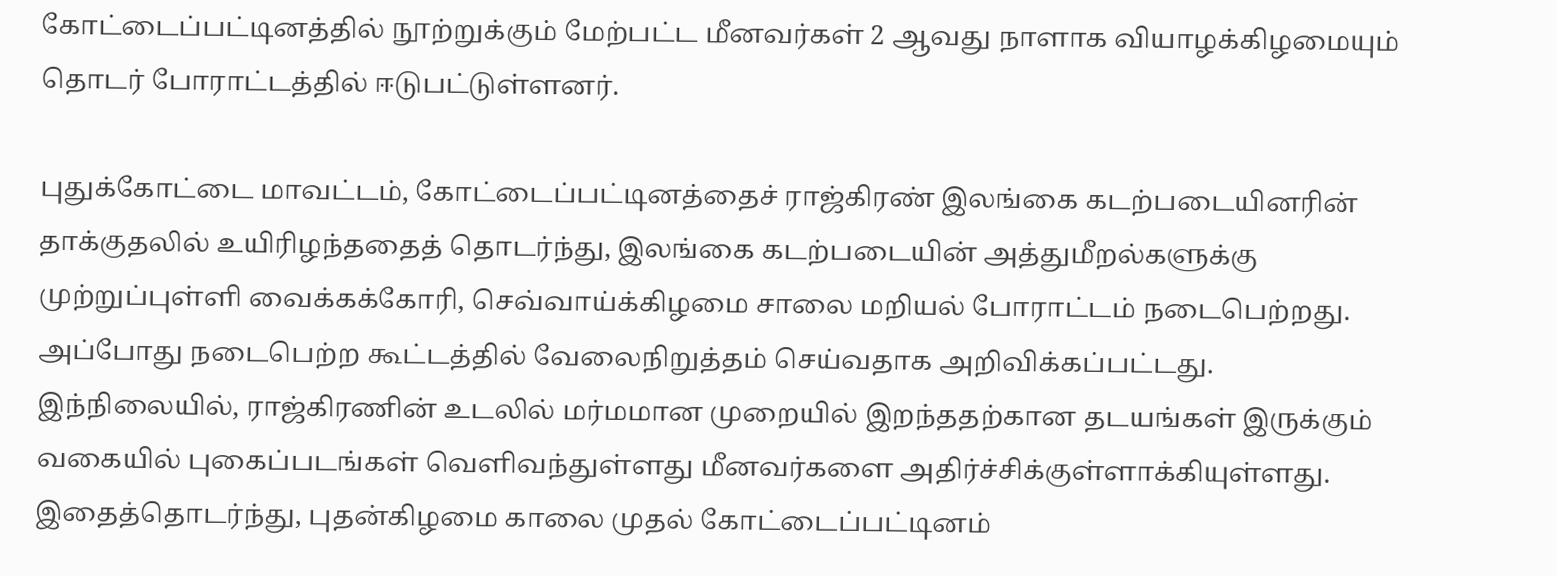கோட்டைப்பட்டினத்தில் நூற்றுக்கும் மேற்பட்ட மீனவர்கள் 2 ஆவது நாளாக வியாழக்கிழமையும் தொடர் போராட்டத்தில் ஈடுபட்டுள்ளனர்.

புதுக்கோட்டை மாவட்டம், கோட்டைப்பட்டினத்தைச் ராஜ்கிரண் இலங்கை கடற்படையினரின் தாக்குதலில் உயிரிழந்ததைத் தொடர்ந்து, இலங்கை கடற்படையின் அத்துமீறல்களுக்கு முற்றுப்புள்ளி வைக்கக்கோரி, செவ்வாய்க்கிழமை சாலை மறியல் போராட்டம் நடைபெற்றது. அப்போது நடைபெற்ற கூட்டத்தில் வேலைநிறுத்தம் செய்வதாக அறிவிக்கப்பட்டது. இந்நிலையில், ராஜ்கிரணின் உடலில் மர்மமான முறையில் இறந்ததற்கான தடயங்கள் இருக்கும் வகையில் புகைப்படங்கள் வெளிவந்துள்ளது மீனவர்களை அதிர்ச்சிக்குள்ளாக்கியுள்ளது. இதைத்தொடர்ந்து, புதன்கிழமை காலை முதல் கோட்டைப்பட்டினம்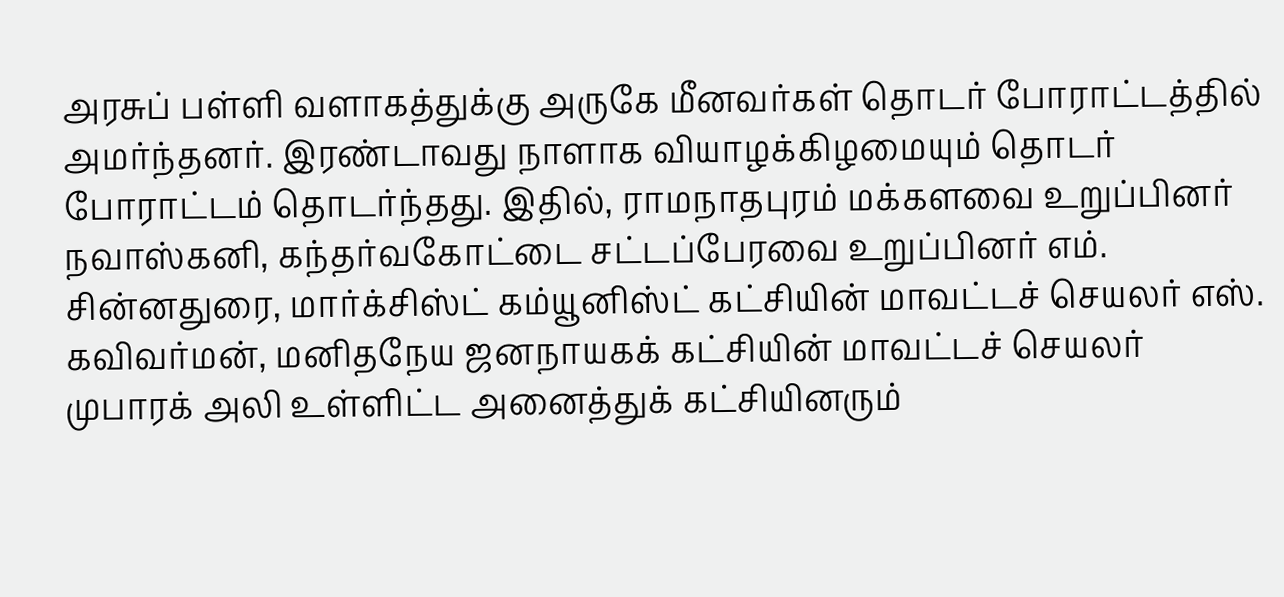அரசுப் பள்ளி வளாகத்துக்கு அருகே மீனவர்கள் தொடர் போராட்டத்தில் அமர்ந்தனர். இரண்டாவது நாளாக வியாழக்கிழமையும் தொடர் போராட்டம் தொடர்ந்தது. இதில், ராமநாதபுரம் மக்களவை உறுப்பினர் நவாஸ்கனி, கந்தர்வகோட்டை சட்டப்பேரவை உறுப்பினர் எம். சின்னதுரை, மார்க்சிஸ்ட் கம்யூனிஸ்ட் கட்சியின் மாவட்டச் செயலர் எஸ். கவிவர்மன், மனிதநேய ஜனநாயகக் கட்சியின் மாவட்டச் செயலர் முபாரக் அலி உள்ளிட்ட அனைத்துக் கட்சியினரும்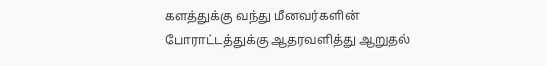களத்துக்கு வந்து மீனவர்களின் போராட்டத்துக்கு ஆதரவளித்து ஆறுதல்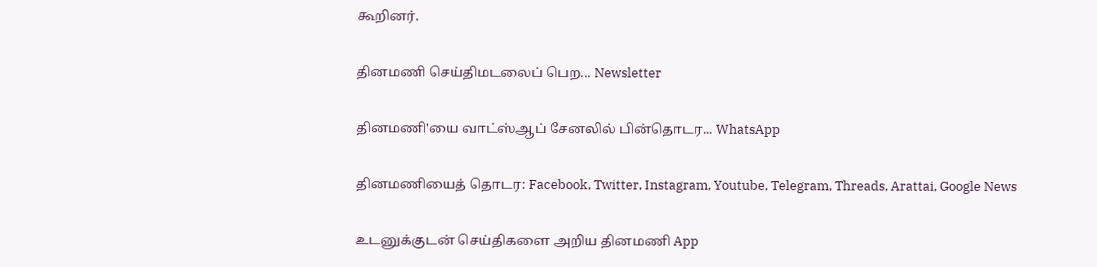கூறினர்.

தினமணி செய்திமடலைப் பெற... Newsletter

தினமணி'யை வாட்ஸ்ஆப் சேனலில் பின்தொடர... WhatsApp

தினமணியைத் தொடர: Facebook, Twitter, Instagram, Youtube, Telegram, Threads, Arattai, Google News

உடனுக்குடன் செய்திகளை அறிய தினமணி App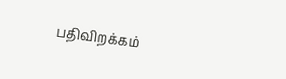பதிவிறக்கம்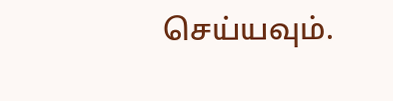செய்யவும்.